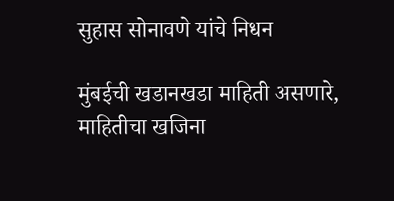सुहास सोनावणे यांचे निधन

मुंबईची खडानखडा माहिती असणारे, माहितीचा खजिना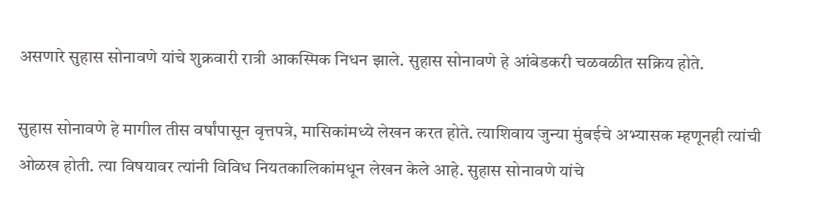असणारे सुहास सोनावणे यांचे शुक्रवारी रात्री आकस्मिक निधन झाले. सुहास सोनावणे हे आंबेडकरी चळवळीत सक्रिय होते.

सुहास सोनावणे हे मागील तीस वर्षांपासून वृत्तपत्रे, मासिकांमध्ये लेखन करत होते. त्याशिवाय जुन्या मुंबईचे अभ्यासक म्हणूनही त्यांची ओळख होती. त्‍या विषयावर त्‍यांनी विविध नियतकालिकांमधून लेखन केले आहे. सुहास सोनावणे यांचे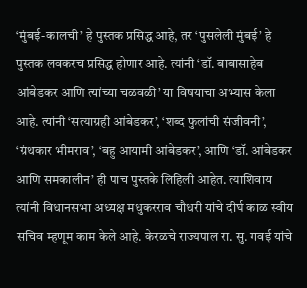‘मुंबई-कालची’ हे पुस्तक प्रसिद्ध आहे, तर ‘पुसलेली मुंबई’ हे पुस्तक लवकरच प्रसिद्ध होणार आहे. त्यांनी ‘डॉ. बाबासाहेब आंबेडकर आणि त्‍यांच्या चळवळी’ या विषयाचा अभ्यास केला आहे. त्‍यांनी ‘सत्याग्रही आंबेडकर’, ‘शब्द फुलांची संजीवनी’, ‘ग्रंथकार भीमराव’, ‘बहु आयामी आंबेडकर’, आणि ‘डॉ. आंबेडकर आणि समकालीन’ ही पाच पुस्तके लिहिली आहेत. त्याशिवाय त्यांनी विधानसभा अध्यक्ष मधुकरराव चौधरी यांचे दीर्घ काळ स्वीय सचिव म्हणूम काम केले आहे. केरळचे राज्यपाल रा. सु. गवई यांचे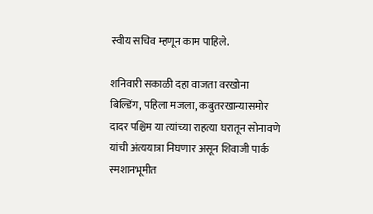स्वीय सचिव म्हणून काम पाहिले.

शनिवारी सकाळी दहा वाजता वरखोना बिल्डिंग, पहिला मजला, कबुतरखान्यासमोर दादर पश्चिम या त्यांच्या राहत्या घरातून सोनावणे यांची अंत्ययात्रा निघणार असून शिवाजी पार्क स्मशानभूमीत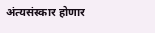अंत्यसंस्कार होणार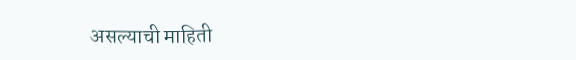असल्याची माहिती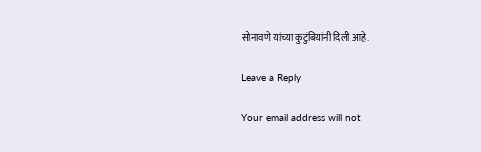सोनावणे यांच्या कुटुंबियांनी दिली आहे.

Leave a Reply

Your email address will not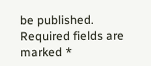be published. Required fields are marked *